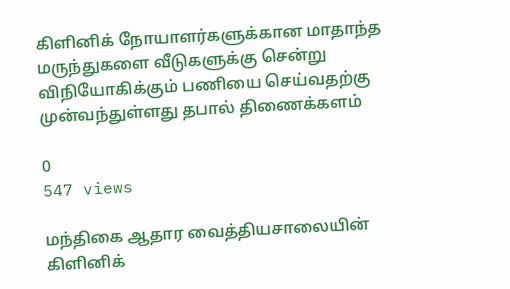கிளினிக் நோயாளர்களுக்கான மாதாந்த மருந்துகளை வீடுகளுக்கு சென்று விநியோகிக்கும் பணியை செய்வதற்கு முன்வந்துள்ளது தபால் திணைக்களம்

0
547 views

மந்திகை ஆதார வைத்தியசாலையின் கிளினிக்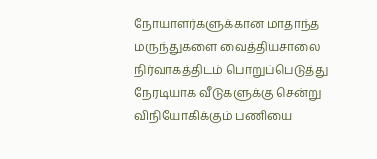நோயாளர்களுக்கான மாதாந்த மருந்துகளை வைத்தியசாலை நிர்வாகத்திடம் பொறுப்பெடுத்து நேரடியாக வீடுகளுக்கு சென்று விநியோகிக்கும் பணியை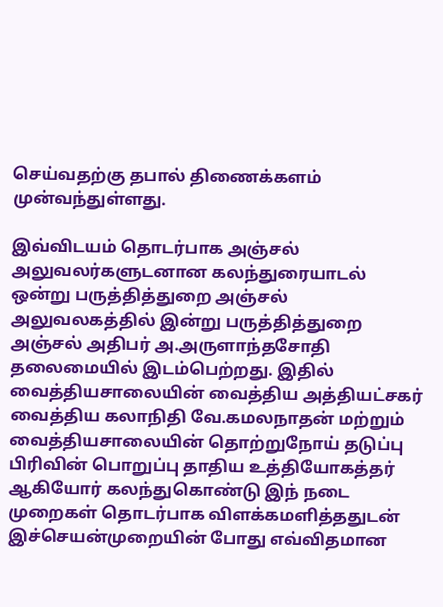செய்வதற்கு தபால் திணைக்களம் முன்வந்துள்ளது.

இவ்விடயம் தொடர்பாக அஞ்சல் அலுவலர்களுடனான கலந்துரையாடல் ஒன்று பருத்தித்துறை அஞ்சல் அலுவலகத்தில் இன்று பருத்தித்துறை அஞ்சல் அதிபர் அ.அருளாந்தசோதி தலைமையில் இடம்பெற்றது. இதில் வைத்தியசாலையின் வைத்திய அத்தியட்சகர் வைத்திய கலாநிதி வே.கமலநாதன் மற்றும் வைத்தியசாலையின் தொற்றுநோய் தடுப்பு பிரிவின் பொறுப்பு தாதிய உத்தியோகத்தர் ஆகியோர் கலந்துகொண்டு இந் நடை முறைகள் தொடர்பாக விளக்கமளித்ததுடன் இச்செயன்முறையின் போது எவ்விதமான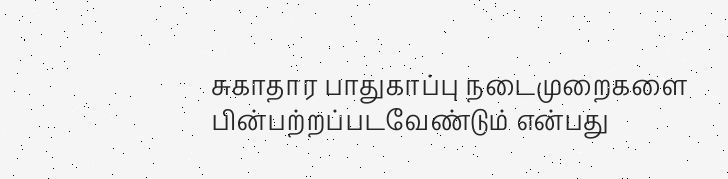சுகாதார பாதுகாப்பு நடைமுறைகளை பின்பற்றப்படவேண்டும் என்பது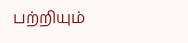பற்றியும்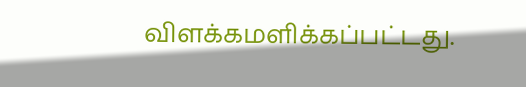விளக்கமளிக்கப்பட்டது.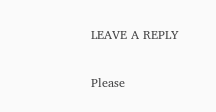LEAVE A REPLY

Please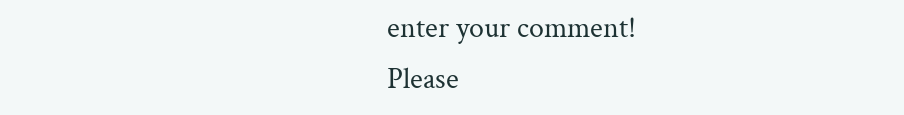enter your comment!
Please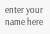enter your name here